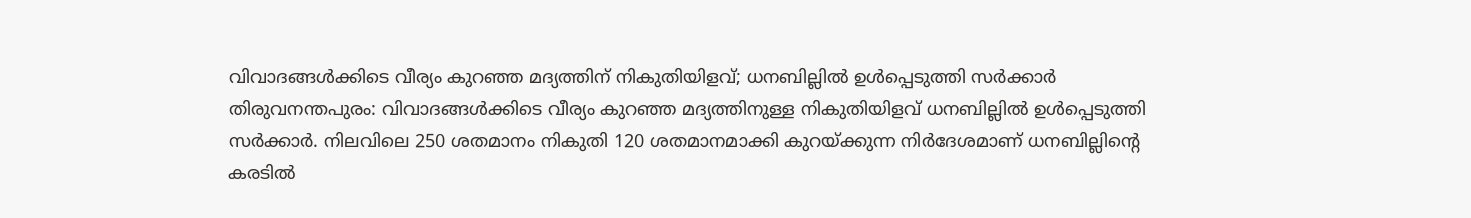വിവാദങ്ങൾക്കിടെ വീര്യം കുറഞ്ഞ മദ്യത്തിന് നികുതിയിളവ്; ധനബില്ലിൽ ഉൾപ്പെടുത്തി സർക്കാർ
തിരുവനന്തപുരം: വിവാദങ്ങൾക്കിടെ വീര്യം കുറഞ്ഞ മദ്യത്തിനുള്ള നികുതിയിളവ് ധനബില്ലിൽ ഉൾപ്പെടുത്തി സർക്കാർ. നിലവിലെ 250 ശതമാനം നികുതി 120 ശതമാനമാക്കി കുറയ്ക്കുന്ന നിർദേശമാണ് ധനബില്ലിന്റെ കരടിൽ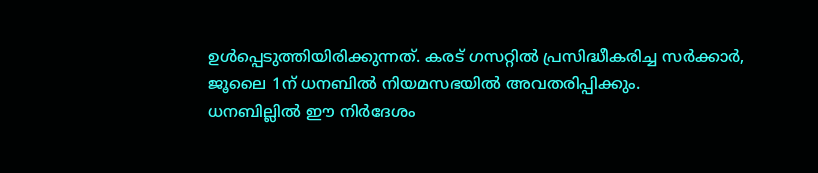ഉൾപ്പെടുത്തിയിരിക്കുന്നത്. കരട് ഗസറ്റിൽ പ്രസിദ്ധീകരിച്ച സർക്കാർ, ജൂലൈ 1ന് ധനബിൽ നിയമസഭയിൽ അവതരിപ്പിക്കും.
ധനബില്ലിൽ ഈ നിർദേശം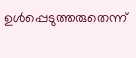ഉൾപ്പെടുത്തരുതെന്ന്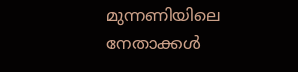മുന്നണിയിലെ നേതാക്കൾ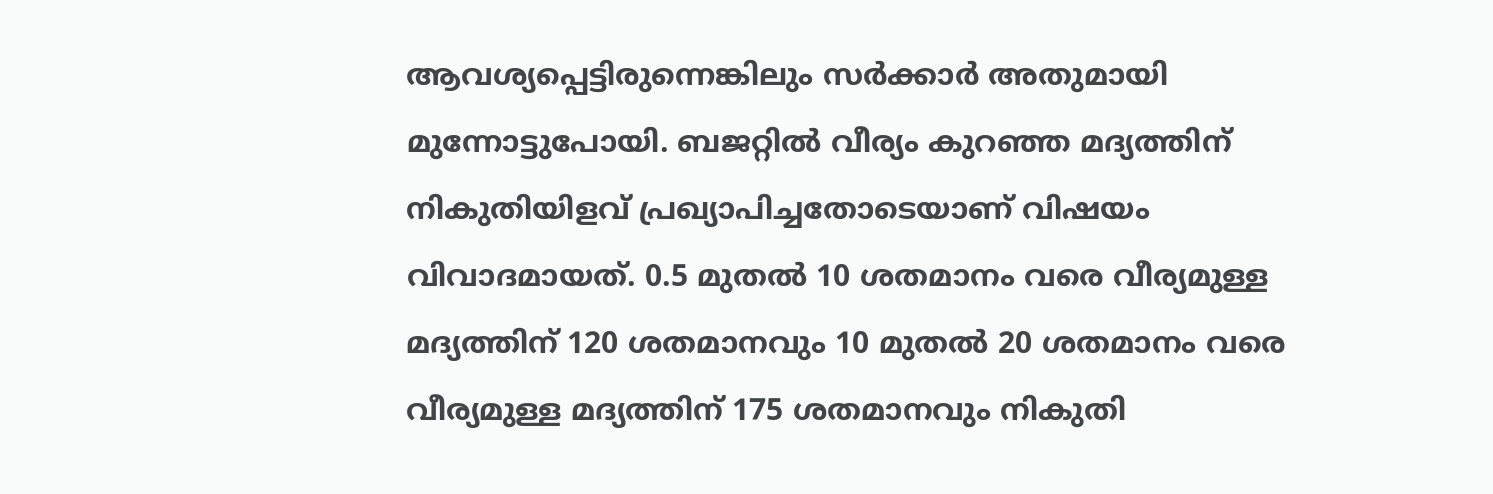ആവശ്യപ്പെട്ടിരുന്നെങ്കിലും സർക്കാർ അതുമായി മുന്നോട്ടുപോയി. ബജറ്റിൽ വീര്യം കുറഞ്ഞ മദ്യത്തിന് നികുതിയിളവ് പ്രഖ്യാപിച്ചതോടെയാണ് വിഷയം വിവാദമായത്. 0.5 മുതൽ 10 ശതമാനം വരെ വീര്യമുള്ള മദ്യത്തിന് 120 ശതമാനവും 10 മുതൽ 20 ശതമാനം വരെ വീര്യമുള്ള മദ്യത്തിന് 175 ശതമാനവും നികുതി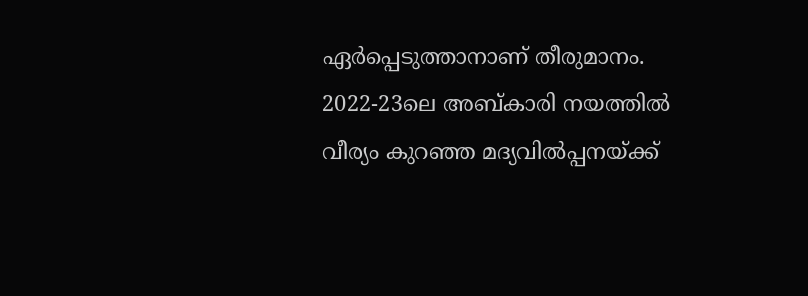ഏർപ്പെടുത്താനാണ് തീരുമാനം.
2022-23ലെ അബ്കാരി നയത്തിൽ വീര്യം കുറഞ്ഞ മദ്യവിൽപ്പനയ്ക്ക്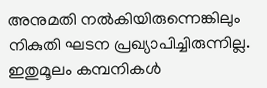അനുമതി നൽകിയിരുന്നെങ്കിലും നികുതി ഘടന പ്രഖ്യാപിച്ചിരുന്നില്ല. ഇതുമൂലം കമ്പനികൾ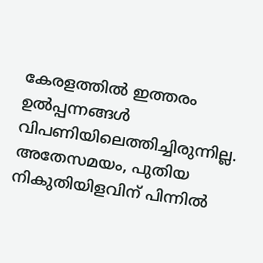കേരളത്തിൽ ഇത്തരം ഉൽപ്പന്നങ്ങൾ വിപണിയിലെത്തിച്ചിരുന്നില്ല. അതേസമയം, പുതിയ നികുതിയിളവിന് പിന്നിൽ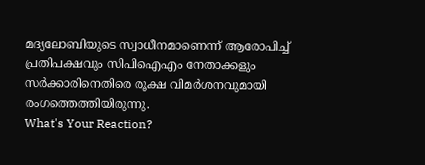മദ്യലോബിയുടെ സ്വാധീനമാണെന്ന് ആരോപിച്ച് പ്രതിപക്ഷവും സിപിഐഎം നേതാക്കളും സർക്കാരിനെതിരെ രൂക്ഷ വിമർശനവുമായി രംഗത്തെത്തിയിരുന്നു.
What's Your Reaction?